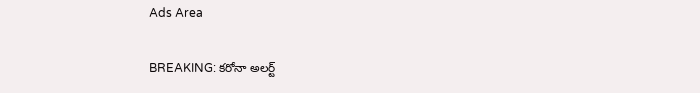Ads Area

BREAKING: కరోనా అలర్ట్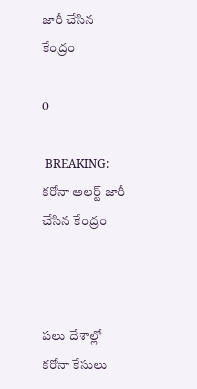జారీ చేసిన కేంద్రం

0

 BREAKING: కరోనా అలర్ట్ జారీ చేసిన కేంద్రం



పలు దేశాల్లో కరోనా కేసులు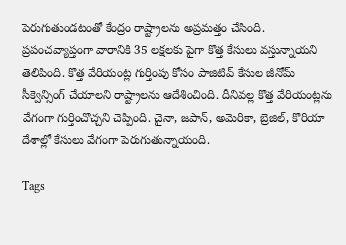పెరుగుతుండటంతో కేంద్రం రాష్ట్రాలను అప్రమత్తం చేసింది. ప్రపంచవ్యాప్తంగా వారానికి 35 లక్షలకు పైగా కొత్త కేసులు వస్తున్నాయని తెలిపింది. కొత్త వేరియంట్ల గుర్తింపు కోసం పాజిటివ్ కేసుల జీనోమ్ సీక్వెన్సింగ్ చేయాలని రాష్ట్రాలను ఆదేశించింది. దీనివల్ల కొత్త వేరియంట్లను వేగంగా గుర్తించొచ్చని చెప్పింది. చైనా, జపాన్, అమెరికా, బ్రెజిల్, కొరియా దేశాల్లో కేసులు వేగంగా పెరుగుతున్నాయంది.

Tags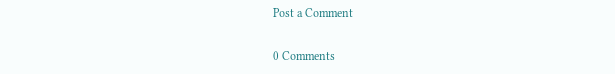Post a Comment

0 Comments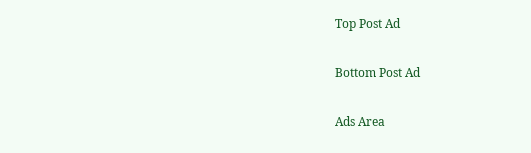Top Post Ad

Bottom Post Ad

Ads Area